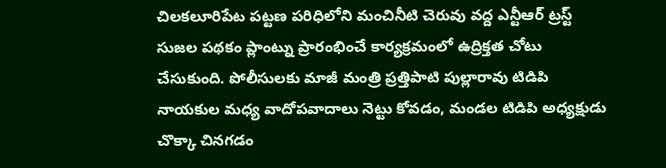చిలకలూరిపేట పట్టణ పరిధిలోని మంచినీటి చెరువు వద్ద ఎన్టీఆర్ ట్రస్ట్ సుజల పథకం ప్లాంట్ను ప్రారంభించే కార్యక్రమంలో ఉద్రిక్తత చోటు చేసుకుంది. పోలీసులకు మాజీ మంత్రి ప్రత్తిపాటి పుల్లారావు టిడిపి నాయకుల మధ్య వాదోపవాదాలు నెట్టు కోవడం, మండల టిడిపి అధ్యక్షుడు చొక్కా చినగడం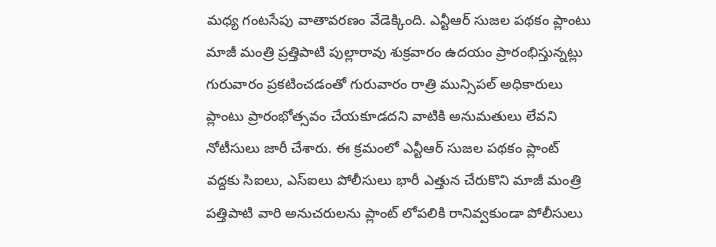మధ్య గంటసేపు వాతావరణం వేడెక్కింది. ఎన్టీఆర్ సుజల పథకం ప్లాంటు మాజీ మంత్రి ప్రత్తిపాటి పుల్లారావు శుక్రవారం ఉదయం ప్రారంభిస్తున్నట్లు గురువారం ప్రకటించడంతో గురువారం రాత్రి మున్సిపల్ అధికారులు ప్లాంటు ప్రారంభోత్సవం చేయకూడదని వాటికి అనుమతులు లేవని నోటీసులు జారీ చేశారు. ఈ క్రమంలో ఎన్టీఆర్ సుజల పథకం ప్లాంట్ వద్దకు సిఐలు, ఎస్ఐలు పోలీసులు భారీ ఎత్తున చేరుకొని మాజీ మంత్రి పత్తిపాటి వారి అనుచరులను ప్లాంట్ లోపలికి రానివ్వకుండా పోలీసులు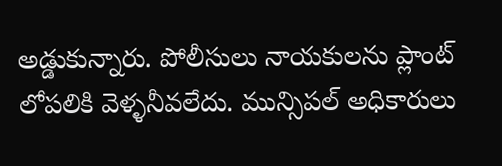అడ్డుకున్నారు. పోలీసులు నాయకులను ప్లాంట్ లోపలికి వెళ్ళనీవలేదు. మున్సిపల్ అధికారులు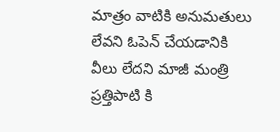మాత్రం వాటికి అనుమతులు లేవని ఓపెన్ చేయడానికి వీలు లేదని మాజీ మంత్రి ప్రత్తిపాటి కి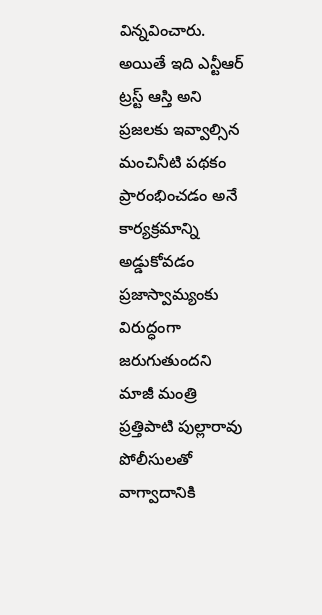విన్నవించారు. అయితే ఇది ఎన్టీఆర్ ట్రస్ట్ ఆస్తి అని ప్రజలకు ఇవ్వాల్సిన మంచినీటి పథకం ప్రారంభించడం అనే కార్యక్రమాన్ని అడ్డుకోవడం ప్రజాస్వామ్యంకు విరుద్ధంగా జరుగుతుందని మాజీ మంత్రి ప్రత్తిపాటి పుల్లారావు పోలీసులతో వాగ్వాదానికి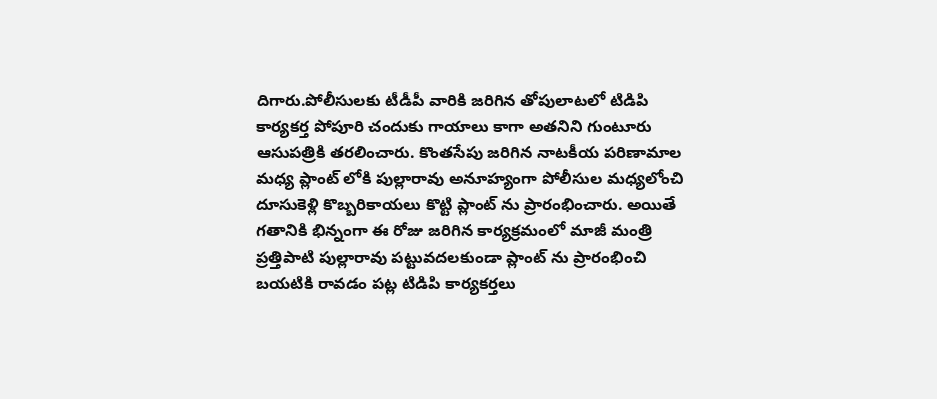దిగారు.పోలీసులకు టీడీపీ వారికి జరిగిన తోపులాటలో టిడిపి కార్యకర్త పోపూరి చందుకు గాయాలు కాగా అతనిని గుంటూరు ఆసుపత్రికి తరలించారు. కొంతసేపు జరిగిన నాటకీయ పరిణామాల మధ్య ప్లాంట్ లోకి పుల్లారావు అనూహ్యంగా పోలీసుల మధ్యలోంచి దూసుకెళ్లి కొబ్బరికాయలు కొట్టి ప్లాంట్ ను ప్రారంభించారు. అయితే గతానికి భిన్నంగా ఈ రోజు జరిగిన కార్యక్రమంలో మాజీ మంత్రి ప్రత్తిపాటి పుల్లారావు పట్టువదలకుండా ప్లాంట్ ను ప్రారంభించి బయటికి రావడం పట్ల టిడిపి కార్యకర్తలు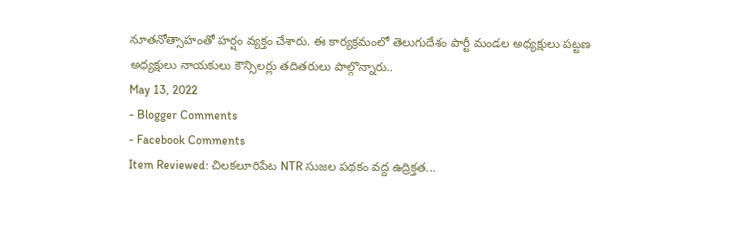నూతనోత్సాహంతో హర్షం వ్యక్తం చేశారు. ఈ కార్యక్రమంలో తెలుగుదేశం పార్టీ మండల అధ్యక్షులు పట్టణ అధ్యక్షులు నాయకులు కౌన్సిలర్లు తదితరులు పాల్గొన్నారు..
May 13, 2022
- Blogger Comments
- Facebook Comments
Item Reviewed: చిలకలూరిపేట NTR సుజల పథకం వద్ద ఉద్రిక్తత...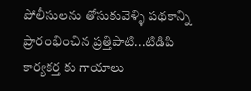పోలీసులను తోసుకువెళ్ళి పథకాన్ని ప్రారంభించిన ప్రత్తిపాటి...టిడిపి కార్యకర్త కు గాయాలు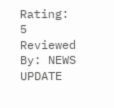Rating: 5
Reviewed By: NEWS UPDATE